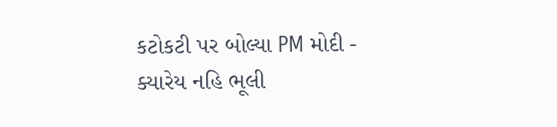કટોકટી પર બોલ્યા PM મોદી - ક્યારેય નહિ ભૂલી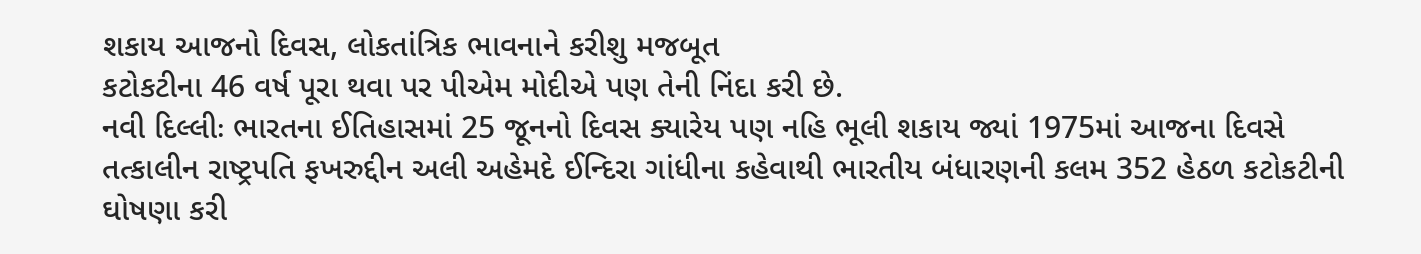શકાય આજનો દિવસ, લોકતાંત્રિક ભાવનાને કરીશુ મજબૂત
કટોકટીના 46 વર્ષ પૂરા થવા પર પીએમ મોદીએ પણ તેની નિંદા કરી છે.
નવી દિલ્લીઃ ભારતના ઈતિહાસમાં 25 જૂનનો દિવસ ક્યારેય પણ નહિ ભૂલી શકાય જ્યાં 1975માં આજના દિવસે તત્કાલીન રાષ્ટ્રપતિ ફખરુદ્દીન અલી અહેમદે ઈન્દિરા ગાંધીના કહેવાથી ભારતીય બંધારણની કલમ 352 હેઠળ કટોકટીની ઘોષણા કરી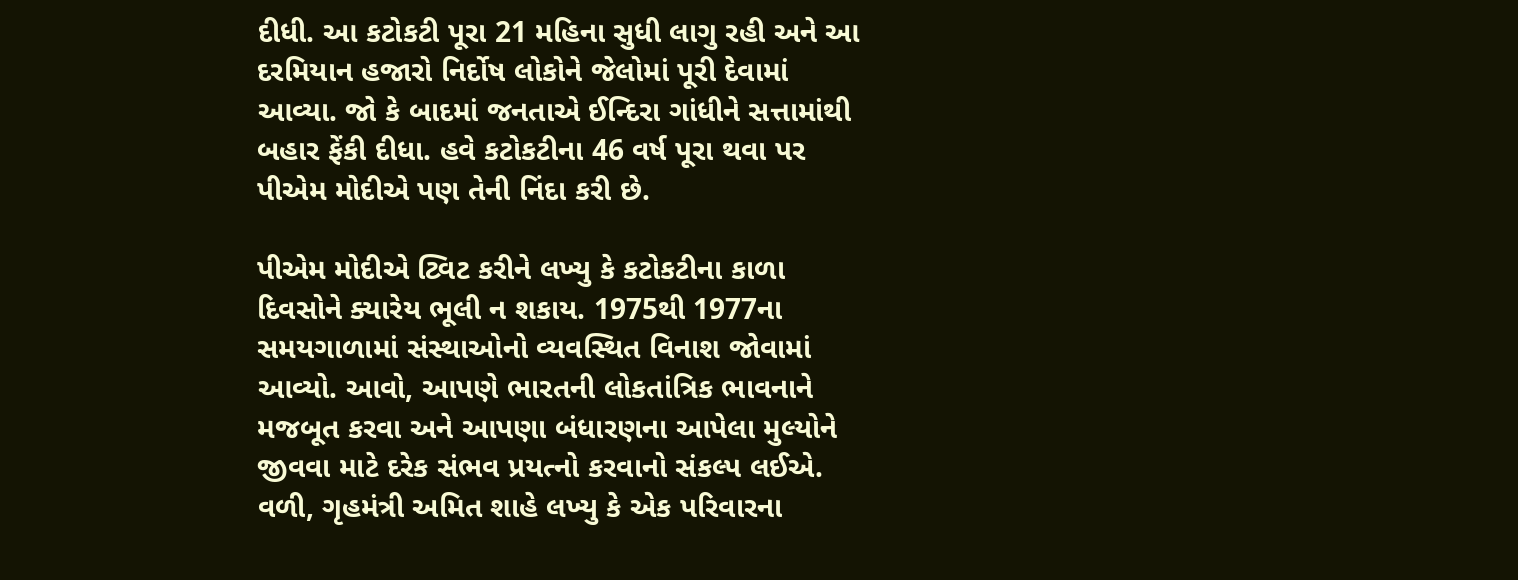દીધી. આ કટોકટી પૂરા 21 મહિના સુધી લાગુ રહી અને આ દરમિયાન હજારો નિર્દોષ લોકોને જેલોમાં પૂરી દેવામાં આવ્યા. જો કે બાદમાં જનતાએ ઈન્દિરા ગાંધીને સત્તામાંથી બહાર ફેંકી દીધા. હવે કટોકટીના 46 વર્ષ પૂરા થવા પર પીએમ મોદીએ પણ તેની નિંદા કરી છે.

પીએમ મોદીએ ટ્વિટ કરીને લખ્યુ કે કટોકટીના કાળા દિવસોને ક્યારેય ભૂલી ન શકાય. 1975થી 1977ના સમયગાળામાં સંસ્થાઓનો વ્યવસ્થિત વિનાશ જોવામાં આવ્યો. આવો, આપણે ભારતની લોકતાંત્રિક ભાવનાને મજબૂત કરવા અને આપણા બંધારણના આપેલા મુલ્યોને જીવવા માટે દરેક સંભવ પ્રયત્નો કરવાનો સંકલ્પ લઈએ. વળી, ગૃહમંત્રી અમિત શાહે લખ્યુ કે એક પરિવારના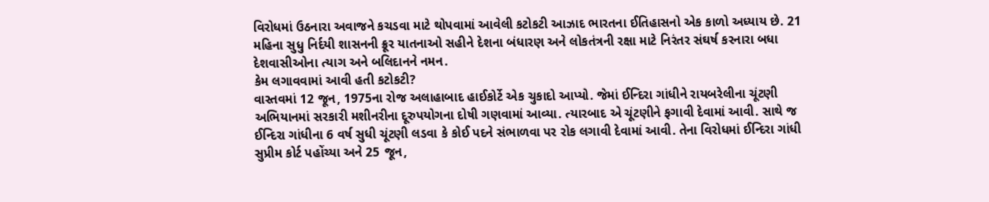વિરોધમાં ઉઠનારા અવાજને કચડવા માટે થોપવામાં આવેલી કટોકટી આઝાદ ભારતના ઈતિહાસનો એક કાળો અધ્યાય છે. 21 મહિના સુધુ નિર્દયી શાસનની ક્રૂર યાતનાઓ સહીને દેશના બંધારણ અને લોકતંત્રની રક્ષા માટે નિરંતર સંઘર્ષ કરનારા બધા દેશવાસીઓના ત્યાગ અને બલિદાનને નમન.
કેમ લગાવવામાં આવી હતી કટોકટી?
વાસ્તવમાં 12 જૂન, 1975ના રોજ અલાહાબાદ હાઈકોર્ટે એક ચુકાદો આપ્યો. જેમાં ઈન્દિરા ગાંધીને રાયબરેલીના ચૂંટણી અભિયાનમાં સરકારી મશીનરીના દૂરુપયોગના દોષી ગણવામાં આવ્યા. ત્યારબાદ એ ચૂંટણીને ફગાવી દેવામાં આવી. સાથે જ ઈન્દિરા ગાંધીના 6 વર્ષ સુધી ચૂંટણી લડવા કે કોઈ પદને સંભાળવા પર રોક લગાવી દેવામાં આવી. તેના વિરોધમાં ઈન્દિરા ગાંધી સુપ્રીમ કોર્ટ પહોંચ્યા અને 25 જૂન,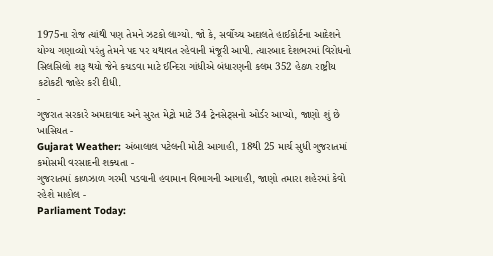1975ના રોજ ત્યાંથી પણ તેમને ઝટકો લાગ્યો. જો કે, સર્વોચ્ચ અદાલતે હાઈકોર્ટના આદેશને યોગ્ય ગણાવ્યો પરંતુ તેમને પદ પર યથાવત રહેવાની મંજૂરી આપી. ત્યારબાદ દેશભરમાં વિરોધનો સિલસિલો શરૂ થયો જેને કચડવા માટે ઈન્દિરા ગાંધીએ બંધારણની કલમ 352 હેઠળ રાષ્ટ્રીય કટોકટી જાહેર કરી દીધી.
-
ગુજરાત સરકારે અમદાવાદ અને સુરત મેટ્રો માટે 34 ટ્રેનસેટ્સનો ઓર્ડર આપ્યો, જાણો શું છે ખાસિયત -
Gujarat Weather: અંબાલાલ પટેલની મોટી આગાહી, 18થી 25 માર્ચ સુધી ગુજરાતમાં કમોસમી વરસાદની શક્યતા -
ગુજરાતમાં કાળઝાળ ગરમી પડવાની હવામાન વિભાગની આગાહી, જાણો તમારા શહેરમાં કેવો રહેશે માહોલ -
Parliament Today: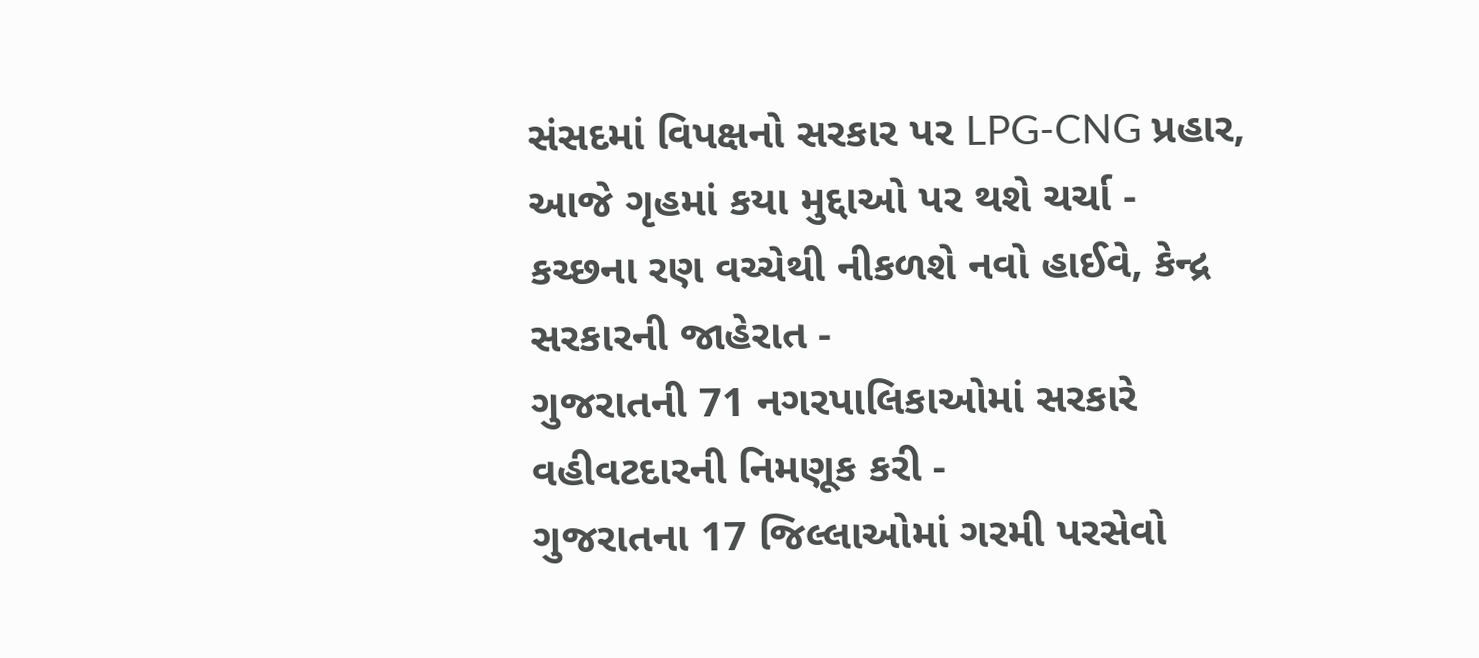સંસદમાં વિપક્ષનો સરકાર પર LPG-CNG પ્રહાર, આજે ગૃહમાં કયા મુદ્દાઓ પર થશે ચર્ચા -
કચ્છના રણ વચ્ચેથી નીકળશે નવો હાઈવે, કેન્દ્ર સરકારની જાહેરાત -
ગુજરાતની 71 નગરપાલિકાઓમાં સરકારે વહીવટદારની નિમણૂક કરી -
ગુજરાતના 17 જિલ્લાઓમાં ગરમી પરસેવો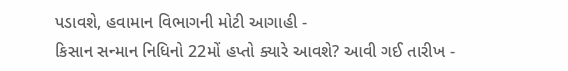પડાવશે, હવામાન વિભાગની મોટી આગાહી -
કિસાન સન્માન નિધિનો 22મોં હપ્તો ક્યારે આવશે? આવી ગઈ તારીખ -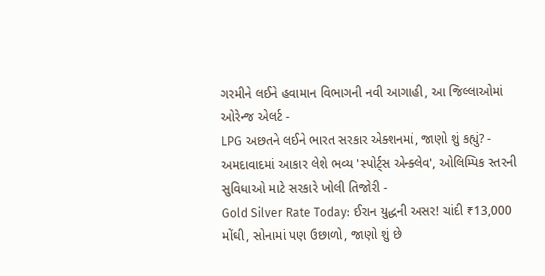ગરમીને લઈને હવામાન વિભાગની નવી આગાહી, આ જિલ્લાઓમાં ઓરેન્જ એલર્ટ -
LPG અછતને લઈને ભારત સરકાર એક્શનમાં, જાણો શું કહ્યું? -
અમદાવાદમાં આકાર લેશે ભવ્ય 'સ્પોર્ટ્સ એન્ક્લેવ', ઓલિમ્પિક સ્તરની સુવિધાઓ માટે સરકારે ખોલી તિજોરી -
Gold Silver Rate Today: ઈરાન યુદ્ધની અસર! ચાંદી ₹13,000 મોંઘી, સોનામાં પણ ઉછાળો, જાણો શું છે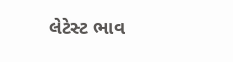લેટેસ્ટ ભાવ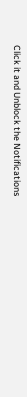Click it and Unblock the Notifications